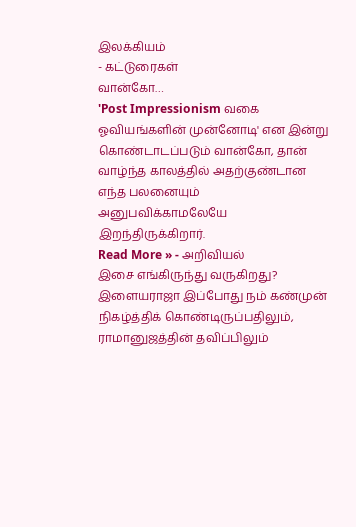இலக்கியம்
- கட்டுரைகள்
வான்கோ…
'Post Impressionism வகை ஓவியங்களின் முன்னோடி' என இன்று கொண்டாடப்படும் வான்கோ, தான் வாழ்ந்த காலத்தில் அதற்குண்டான எந்த பலனையும் அனுபவிக்காமலேயே இறந்திருக்கிறார்.
Read More » - அறிவியல்
இசை எங்கிருந்து வருகிறது?
இளையராஜா இப்போது நம் கண்முன் நிகழ்த்திக் கொண்டிருப்பதிலும், ராமானுஜத்தின் தவிப்பிலும்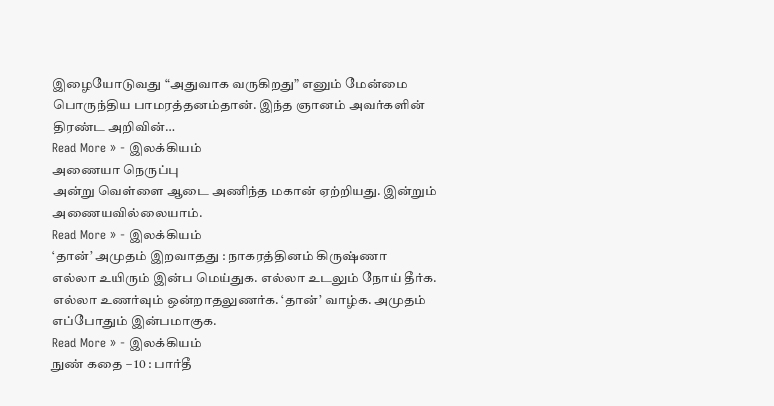இழையோடுவது “அதுவாக வருகிறது” எனும் மேன்மை பொருந்திய பாமரத்தனம்தான். இந்த ஞானம் அவர்களின் திரண்ட அறிவின்…
Read More » - இலக்கியம்
அணையா நெருப்பு
அன்று வெள்ளை ஆடை அணிந்த மகான் ஏற்றியது. இன்றும் அணையவில்லையாம்.
Read More » - இலக்கியம்
‘தான்’ அமுதம் இறவாதது : நாகரத்தினம் கிருஷ்ணா
எல்லா உயிரும் இன்ப மெய்துக. எல்லா உடலும் நோய் தீர்க. எல்லா உணர்வும் ஒன்றாதலுணர்க. ‘தான்’ வாழ்க. அமுதம் எப்போதும் இன்பமாகுக.
Read More » - இலக்கியம்
நுண் கதை – 10 : பார்தீ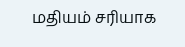மதியம் சரியாக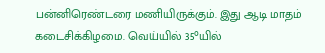பன்னிரெண்டரை மணியிருக்கும். இது ஆடி மாதம் கடைசிக்கிழமை. வெய்யில் 35°யில்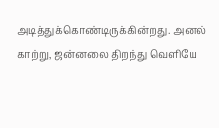அடித்துக்கொண்டிருக்கின்றது. அனல் காற்று, ஜன்னலை திறந்து வெளியே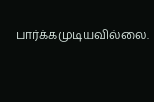பார்க்கமுடியவில்லை.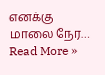எனக்கு மாலை நேர…
Read More »